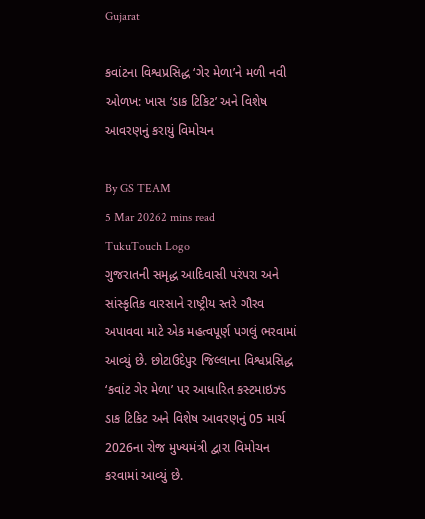Gujarat

કવાંટના વિશ્વપ્રસિદ્ધ ‘ગેર મેળા’ને મળી નવી ઓળખ: ખાસ ‘ડાક ટિકિટ’ અને વિશેષ આવરણનું કરાયું વિમોચન

By GS TEAM
5 Mar 20262 mins read
TukuTouch Logo
ગુજરાતની સમૃદ્ધ આદિવાસી પરંપરા અને સાંસ્કૃતિક વારસાને રાષ્ટ્રીય સ્તરે ગૌરવ અપાવવા માટે એક મહત્વપૂર્ણ પગલું ભરવામાં આવ્યું છે. છોટાઉદેપુર જિલ્લાના વિશ્વપ્રસિદ્ધ ‘કવાંટ ગેર મેળા’ પર આધારિત કસ્ટમાઇઝ્ડ ડાક ટિકિટ અને વિશેષ આવરણનું 05 માર્ચ 2026ના રોજ મુખ્યમંત્રી દ્વારા વિમોચન કરવામાં આવ્યું છે.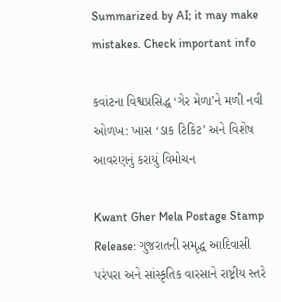Summarized by AI; it may make mistakes. Check important info

કવાંટના વિશ્વપ્રસિદ્ધ ‘ગેર મેળા’ને મળી નવી ઓળખ: ખાસ ‘ડાક ટિકિટ’ અને વિશેષ આવરણનું કરાયું વિમોચન

Kwant Gher Mela Postage Stamp Release: ગુજરાતની સમૃદ્ધ આદિવાસી પરંપરા અને સાંસ્કૃતિક વારસાને રાષ્ટ્રીય સ્તરે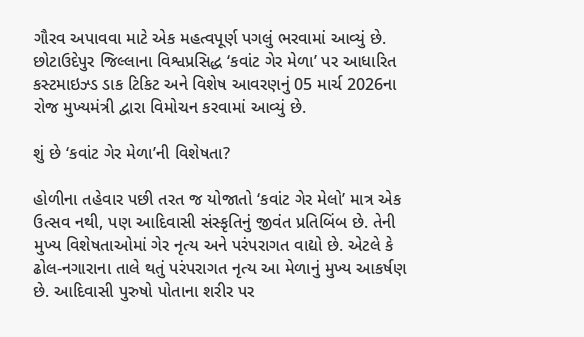ગૌરવ અપાવવા માટે એક મહત્વપૂર્ણ પગલું ભરવામાં આવ્યું છે. છોટાઉદેપુર જિલ્લાના વિશ્વપ્રસિદ્ધ ‘કવાંટ ગેર મેળા’ પર આધારિત કસ્ટમાઇઝ્ડ ડાક ટિકિટ અને વિશેષ આવરણનું 05 માર્ચ 2026ના રોજ મુખ્યમંત્રી દ્વારા વિમોચન કરવામાં આવ્યું છે.

શું છે ‘કવાંટ ગેર મેળા’ની વિશેષતા?

હોળીના તહેવાર પછી તરત જ યોજાતો ‘કવાંટ ગેર મેલો’ માત્ર એક ઉત્સવ નથી, પણ આદિવાસી સંસ્કૃતિનું જીવંત પ્રતિબિંબ છે. તેની મુખ્ય વિશેષતાઓમાં ગેર નૃત્ય અને પરંપરાગત વાદ્યો છે. એટલે કે ઢોલ-નગારાના તાલે થતું પરંપરાગત નૃત્ય આ મેળાનું મુખ્ય આકર્ષણ છે. આદિવાસી પુરુષો પોતાના શરીર પર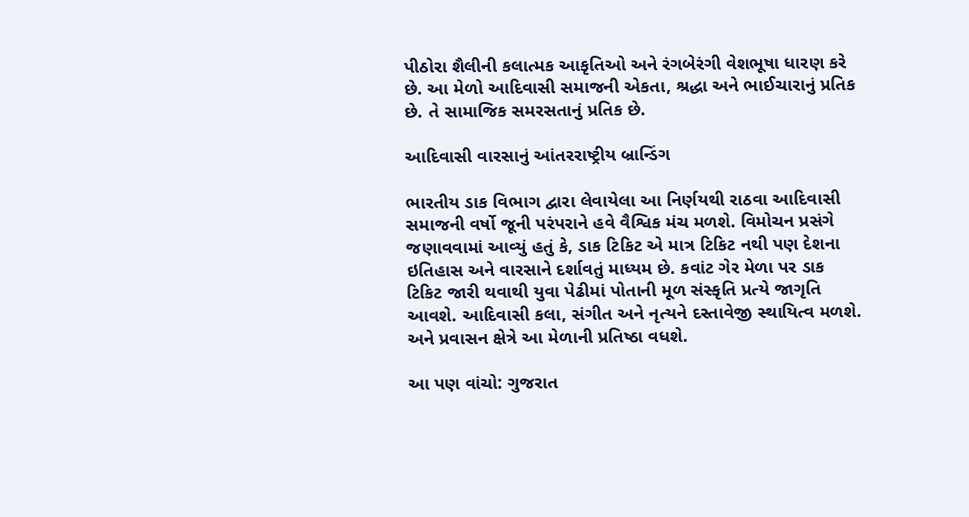પીઠોરા શૈલીની કલાત્મક આકૃતિઓ અને રંગબેરંગી વેશભૂષા ધારણ કરે છે. આ મેળો આદિવાસી સમાજની એકતા, શ્રદ્ધા અને ભાઈચારાનું પ્રતિક છે. તે સામાજિક સમરસતાનું પ્રતિક છે.

આદિવાસી વારસાનું આંતરરાષ્ટ્રીય બ્રાન્ડિંગ

ભારતીય ડાક વિભાગ દ્વારા લેવાયેલા આ નિર્ણયથી રાઠવા આદિવાસી સમાજની વર્ષો જૂની પરંપરાને હવે વૈશ્વિક મંચ મળશે. વિમોચન પ્રસંગે જણાવવામાં આવ્યું હતું કે, ડાક ટિકિટ એ માત્ર ટિકિટ નથી પણ દેશના ઇતિહાસ અને વારસાને દર્શાવતું માધ્યમ છે. કવાંટ ગેર મેળા પર ડાક ટિકિટ જારી થવાથી યુવા પેઢીમાં પોતાની મૂળ સંસ્કૃતિ પ્રત્યે જાગૃતિ આવશે. આદિવાસી કલા, સંગીત અને નૃત્યને દસ્તાવેજી સ્થાયિત્વ મળશે. અને પ્રવાસન ક્ષેત્રે આ મેળાની પ્રતિષ્ઠા વધશે.

આ પણ વાંચો: ગુજરાત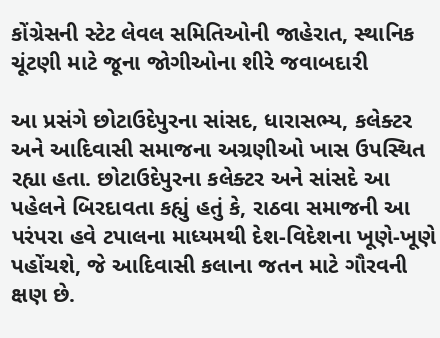કોંગ્રેસની સ્ટેટ લેવલ સમિતિઓની જાહેરાત, સ્થાનિક ચૂંટણી માટે જૂના જોગીઓના શીરે જવાબદારી

આ પ્રસંગે છોટાઉદેપુરના સાંસદ, ધારાસભ્ય, કલેક્ટર અને આદિવાસી સમાજના અગ્રણીઓ ખાસ ઉપસ્થિત રહ્યા હતા. છોટાઉદેપુરના કલેક્ટર અને સાંસદે આ પહેલને બિરદાવતા કહ્યું હતું કે, રાઠવા સમાજની આ પરંપરા હવે ટપાલના માધ્યમથી દેશ-વિદેશના ખૂણે-ખૂણે પહોંચશે, જે આદિવાસી કલાના જતન માટે ગૌરવની ક્ષણ છે.